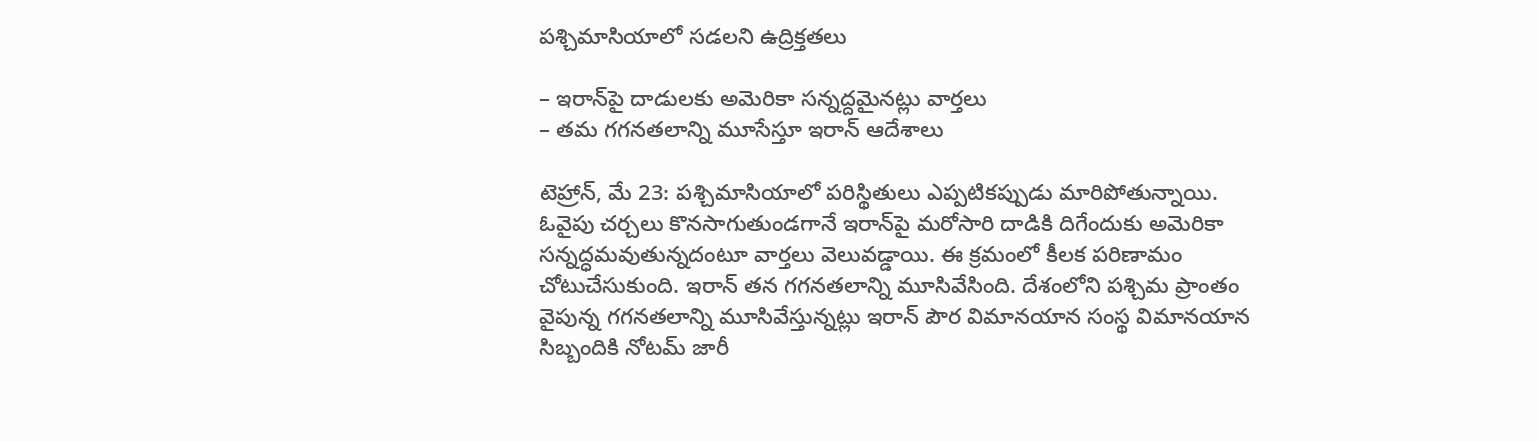పశ్చిమాసియాలో సడలని ఉద్రిక్తతలు

– ఇరాన్‌పై దాడులకు అమెరికా సన్నద్దమైనట్లు వార్తలు
– తమ గగనతలాన్ని మూసేస్తూ ఇరాన్ ఆదేశాలు

టెహ్రాన్, మే 23: పశ్చిమాసియాలో పరిస్థితులు ఎప్పటికప్పుడు మారిపోతున్నాయి. ఓవైపు చర్చలు కొనసాగుతుండగానే ఇరాన్‌పై మరోసారి దాడికి దిగేందుకు అమెరికా సన్నద్ధమవుతున్నదంటూ వార్తలు వెలువడ్డాయి. ఈ క్రమంలో కీలక పరిణామం చోటుచేసుకుంది. ఇరాన్ తన గగనతలాన్ని మూసివేసింది. దేశంలోని పశ్చిమ ప్రాంతం వైపున్న గగనతలాన్ని మూసివేస్తున్నట్లు ఇరాన్ పౌర విమానయాన సంస్థ విమానయాన సిబ్బందికి నోటమ్ జారీ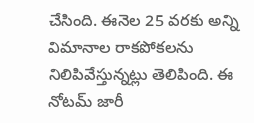చేసింది. ఈనెల 25 వరకు అన్ని విమానాల రాకపోకలను నిలిపివేస్తున్నట్లు తెలిపింది. ఈ నోటమ్ జారీ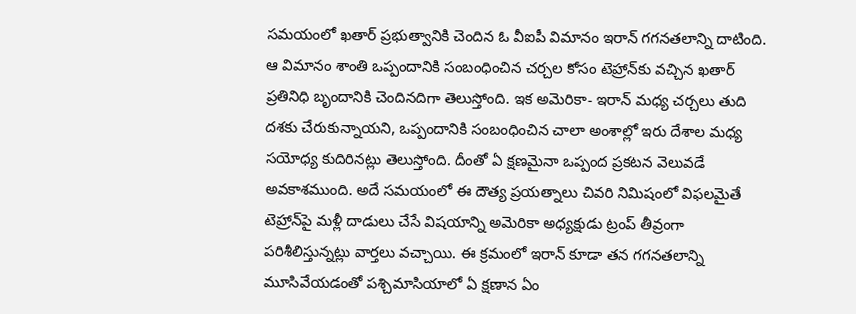సమయంలో ఖతార్ ప్రభుత్వానికి చెందిన ఓ వీఐపీ విమానం ఇరాన్ గగనతలాన్ని దాటింది. ఆ విమానం శాంతి ఒప్పందానికి సంబంధించిన చర్చల కోసం టెహ్రాన్‌కు వచ్చిన ఖతార్ ప్రతినిధి బృందానికి చెందినదిగా తెలుస్తోంది. ఇక అమెరికా- ఇరాన్ మధ్య చర్చలు తుది దశకు చేరుకున్నాయని, ఒప్పందానికి సంబంధించిన చాలా అంశాల్లో ఇరు దేశాల మధ్య సయోధ్య కుదిరినట్లు తెలుస్తోంది. దీంతో ఏ క్షణమైనా ఒప్పంద ప్రకటన వెలువడే అవకాశముంది. అదే సమయంలో ఈ దౌత్య ప్రయత్నాలు చివరి నిమిషంలో విఫలమైతే టెహ్రాన్‌పై మళ్లీ దాడులు చేసే విషయాన్ని అమెరికా అధ్యక్షుడు ట్రంప్ తీవ్రంగా పరిశీలిస్తున్నట్లు వార్తలు వచ్చాయి. ఈ క్రమంలో ఇరాన్ కూడా తన గగనతలాన్ని మూసివేయడంతో పశ్చిమాసియాలో ఏ క్షణాన ఏం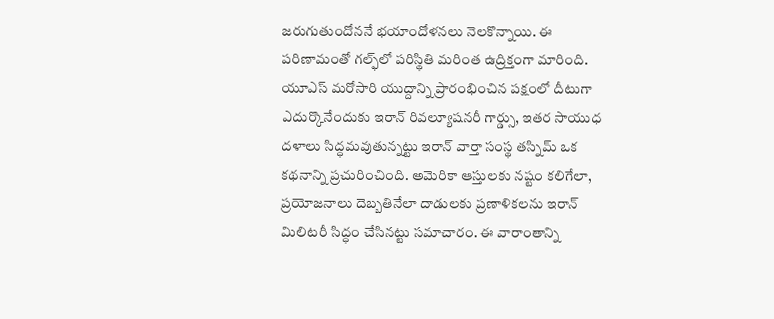జరుగుతుందోననే భయాందోళనలు నెలకొన్నాయి. ఈ పరిణామంతో గల్ఫ్‌లో పరిస్థితి మరింత ఉద్రిక్తంగా మారింది. యూఎస్ మరోసారి యుద్దాన్ని ప్రారంభించిన పక్షంలో దీటుగా ఎదుర్కొనేందుకు ఇరాన్ రివల్యూషనరీ గార్డ్సు, ఇతర సాయుధ దళాలు సిద్ధమవుతున్నట్టు ఇరాన్ వార్తా సంస్థ తస్నిమ్ ఒక కథనాన్ని ప్రచురించింది. అమెరికా ఆస్తులకు నష్టం కలిగేలా, ప్రయోజనాలు దెబ్బతినేలా దాడులకు ప్రణాళికలను ఇరాన్ మిలిటరీ సిద్ధం చేసినట్టు సమాచారం. ఈ వారాంతాన్ని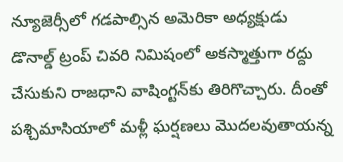న్యూజెర్సీలో గడపాల్సిన అమెరికా అధ్యక్షుడు డొనాల్డ్ ట్రంప్ చివరి నిమిషంలో అకస్మాత్తుగా రద్దు చేసుకుని రాజధాని వాషింగ్టన్‌కు తిరిగొచ్చారు. దీంతో పశ్చిమాసియాలో మళ్లీ ఘర్షణలు మొదలవుతాయన్న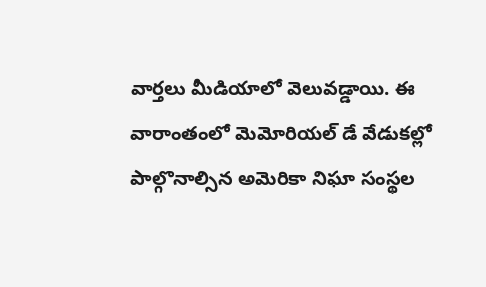వార్తలు మీడియాలో వెలువడ్డాయి. ఈ వారాంతంలో మెమోరియల్ డే వేడుకల్లో పాల్గొనాల్సిన అమెరికా నిఘా సంస్థల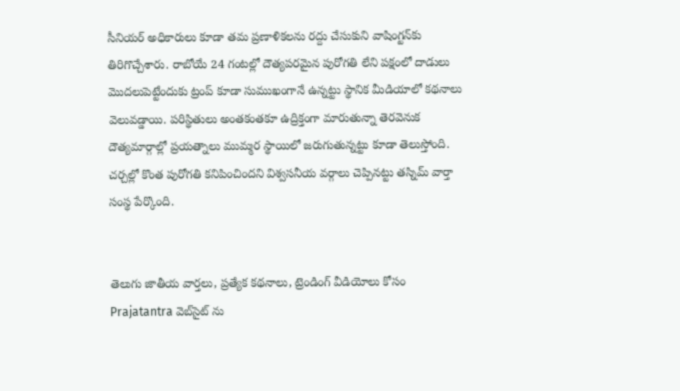సీనియర్ అధికారులు కూడా తమ ప్రణాళికలను రద్దు చేసుకుని వాషింగ్టన్‌కు తిరిగొచ్చేశారు. రాబోయే 24 గంటల్లో దౌత్యపరమైన పురోగతి లేని పక్షంలో దాడులు మొదలుపెట్టేందుకు ట్రంప్ కూడా సుముఖంగానే ఉన్నట్టు స్థానిక మీడియాలో కథనాలు వెలువడ్డాయి. పరిస్థితులు అంతకంతకూ ఉద్రిక్తంగా మారుతున్నా తెరవెనుక దౌత్యమార్గాల్లో ప్రయత్నాలు ముమ్మర స్థాయిలో జరుగుతున్నట్టు కూడా తెలుస్తోంది. చర్చల్లో కొంత పురోగతి కనిపించిందని విశ్వసనీయ వర్గాలు చెప్పినట్టు తస్నిమ్ వార్తా సంస్థ పేర్కొంది.


తెలుగు జాతీయ వార్తలు, ప్రత్యేక కథనాలు, ట్రెండింగ్ వీడియోలు కోసం Prajatantra వెబ్‌సైట్ ను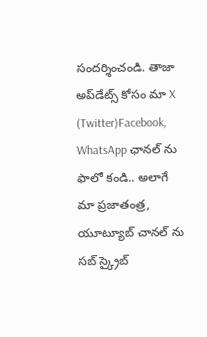సందర్శించండి. తాజా అప్‌డేట్స్ కోసం మా X (Twitter)Facebook, WhatsApp ఛానల్ ను ఫాలో కండి.. అలాగే మా ప్రజాతంత్ర, యూట్యూబ్ చానల్ ను సబ్ స్క్రైబ్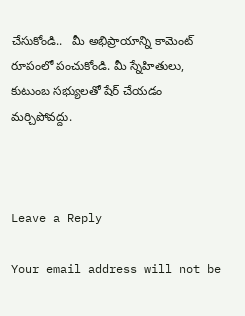చేసుకోండి..   మీ అభిప్రాయాన్ని కామెంట్ రూపంలో పంచుకోండి. మీ స్నేహితులు, కుటుంబ సభ్యులతో షేర్ చేయడం మర్చిపోవద్దు.



Leave a Reply

Your email address will not be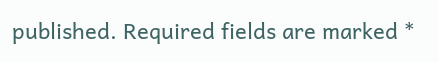published. Required fields are marked *